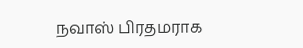நவாஸ் பிரதமராக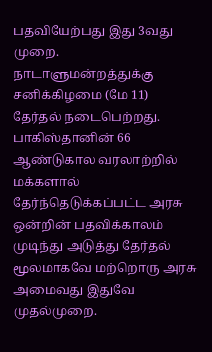பதவியேற்பது இது 3வது முறை. நாடாளுமன்றத்துக்கு சனிக்கிழமை (மே 11) தேர்தல் நடைபெற்றது. பாகிஸ்தானின் 66 ஆண்டுகால வரலாற்றில் மக்களால் தேர்ந்தெடுக்கப்பட்ட அரசு ஒன்றின் பதவிக்காலம் முடிந்து அடுத்து தேர்தல் மூலமாகவே மற்றொரு அரசு அமைவது இதுவே முதல்முறை.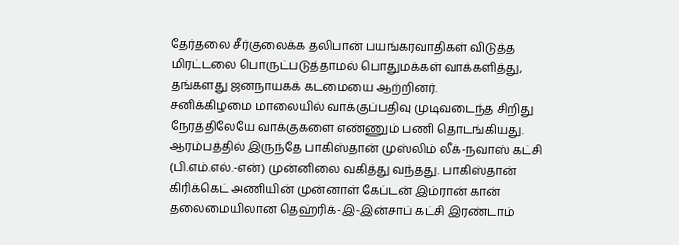தேர்தலை சீர்குலைக்க தலிபான் பயங்கரவாதிகள் விடுத்த மிரட்டலை பொருட்படுத்தாமல் பொதுமக்கள் வாக்களித்து, தங்களது ஜனநாயகக் கடமையை ஆற்றினர்.
சனிக்கிழமை மாலையில் வாக்குப்பதிவு முடிவடைந்த சிறிது நேரத்திலேயே வாக்குகளை எண்ணும் பணி தொடங்கியது. ஆரம்பத்தில் இருந்தே பாகிஸ்தான் முஸ்லிம் லீக்-நவாஸ் கட்சி (பி.எம்.எல்.-என்) முன்னிலை வகித்து வந்தது. பாகிஸ்தான் கிரிக்கெட் அணியின் முன்னாள் கேப்டன் இம்ரான் கான் தலைமையிலான தெஹ்ரிக்-இ-இன்சாப் கட்சி இரண்டாம்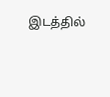இடத்தில்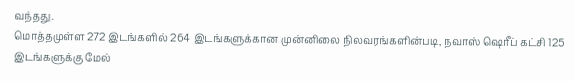வந்தது.
மொத்தமுள்ள 272 இடங்களில் 264 இடங்களுக்கான முன்னிலை நிலவரங்களின்படி, நவாஸ் ஷெரீப் கட்சி 125 இடங்களுக்கு மேல்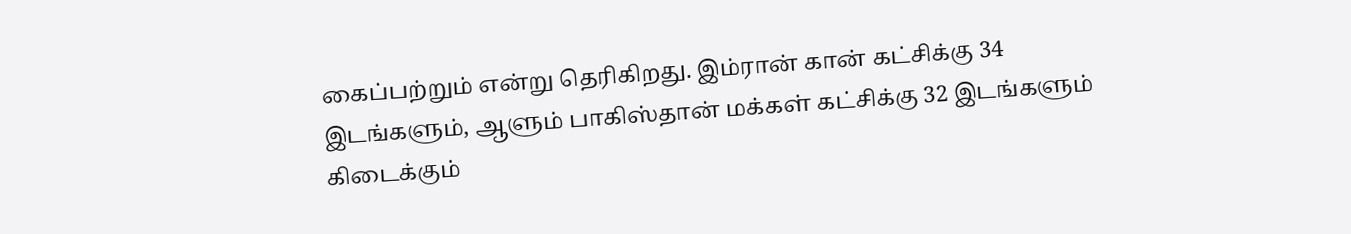கைப்பற்றும் என்று தெரிகிறது. இம்ரான் கான் கட்சிக்கு 34 இடங்களும், ஆளும் பாகிஸ்தான் மக்கள் கட்சிக்கு 32 இடங்களும் கிடைக்கும்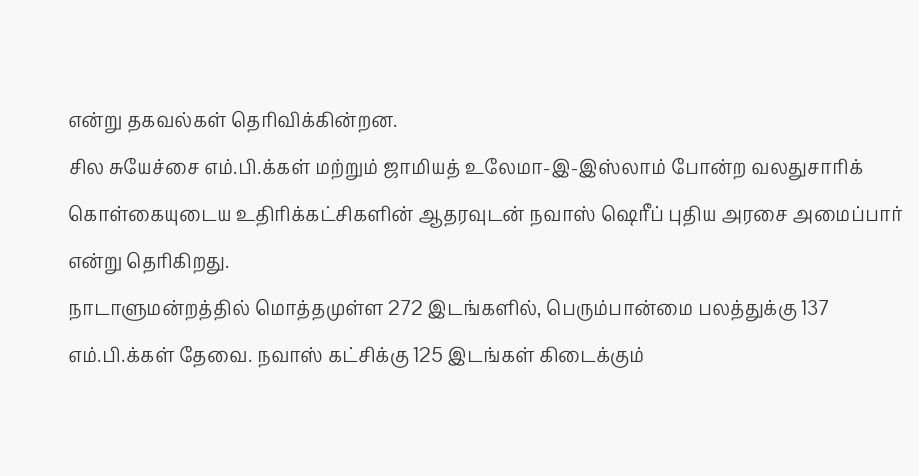என்று தகவல்கள் தெரிவிக்கின்றன.
சில சுயேச்சை எம்.பி.க்கள் மற்றும் ஜாமியத் உலேமா-இ-இஸ்லாம் போன்ற வலதுசாரிக் கொள்கையுடைய உதிரிக்கட்சிகளின் ஆதரவுடன் நவாஸ் ஷெரீப் புதிய அரசை அமைப்பார் என்று தெரிகிறது.
நாடாளுமன்றத்தில் மொத்தமுள்ள 272 இடங்களில், பெரும்பான்மை பலத்துக்கு 137 எம்.பி.க்கள் தேவை. நவாஸ் கட்சிக்கு 125 இடங்கள் கிடைக்கும்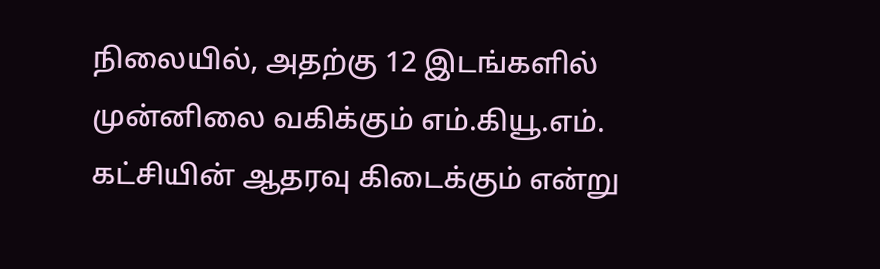நிலையில், அதற்கு 12 இடங்களில் முன்னிலை வகிக்கும் எம்.கியூ.எம். கட்சியின் ஆதரவு கிடைக்கும் என்று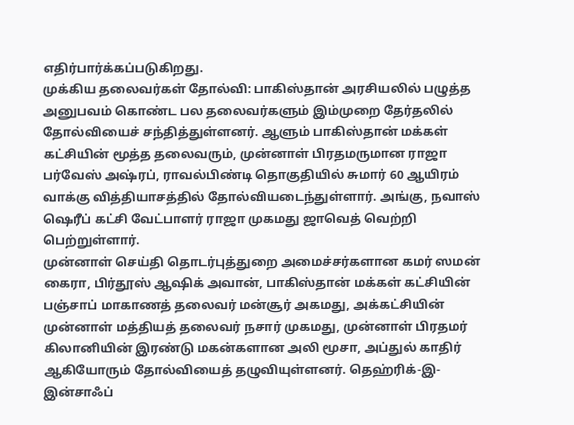எதிர்பார்க்கப்படுகிறது.
முக்கிய தலைவர்கள் தோல்வி: பாகிஸ்தான் அரசியலில் பழுத்த அனுபவம் கொண்ட பல தலைவர்களும் இம்முறை தேர்தலில் தோல்வியைச் சந்தித்துள்ளனர். ஆளும் பாகிஸ்தான் மக்கள் கட்சியின் மூத்த தலைவரும், முன்னாள் பிரதமருமான ராஜா பர்வேஸ் அஷ்ரப், ராவல்பிண்டி தொகுதியில் சுமார் 60 ஆயிரம் வாக்கு வித்தியாசத்தில் தோல்வியடைந்துள்ளார். அங்கு, நவாஸ் ஷெரீப் கட்சி வேட்பாளர் ராஜா முகமது ஜாவெத் வெற்றி பெற்றுள்ளார்.
முன்னாள் செய்தி தொடர்புத்துறை அமைச்சர்களான கமர் ஸமன் கைரா, பிர்தூஸ் ஆஷிக் அவான், பாகிஸ்தான் மக்கள் கட்சியின் பஞ்சாப் மாகாணத் தலைவர் மன்சூர் அகமது, அக்கட்சியின் முன்னாள் மத்தியத் தலைவர் நசார் முகமது, முன்னாள் பிரதமர் கிலானியின் இரண்டு மகன்களான அலி மூசா, அப்துல் காதிர் ஆகியோரும் தோல்வியைத் தழுவியுள்ளனர். தெஹ்ரிக்-இ-இன்சாஃப்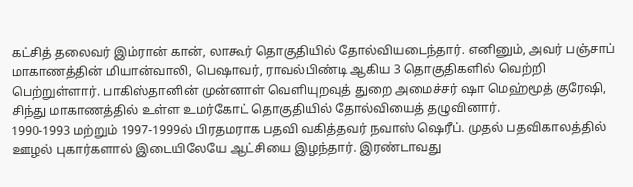கட்சித் தலைவர் இம்ரான் கான், லாகூர் தொகுதியில் தோல்வியடைந்தார். எனினும், அவர் பஞ்சாப் மாகாணத்தின் மியான்வாலி, பெஷாவர், ராவல்பிண்டி ஆகிய 3 தொகுதிகளில் வெற்றி பெற்றுள்ளார். பாகிஸ்தானின் முன்னாள் வெளியுறவுத் துறை அமைச்சர் ஷா மெஹ்மூத் குரேஷி, சிந்து மாகாணத்தில் உள்ள உமர்கோட் தொகுதியில் தோல்வியைத் தழுவினார்.
1990-1993 மற்றும் 1997-1999ல் பிரதமராக பதவி வகித்தவர் நவாஸ் ஷெரீப். முதல் பதவிகாலத்தில் ஊழல் புகார்களால் இடையிலேயே ஆட்சியை இழந்தார். இரண்டாவது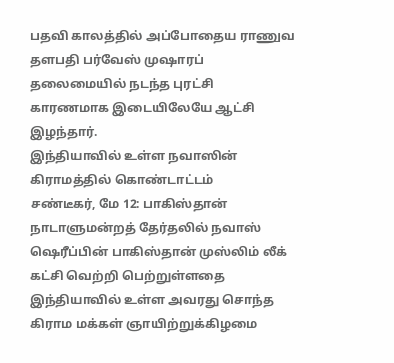பதவி காலத்தில் அப்போதைய ராணுவ தளபதி பர்வேஸ் முஷாரப் தலைமையில் நடந்த புரட்சி காரணமாக இடையிலேயே ஆட்சி இழந்தார்.
இந்தியாவில் உள்ள நவாஸின் கிராமத்தில் கொண்டாட்டம்
சண்டீகர், மே 12: பாகிஸ்தான் நாடாளுமன்றத் தேர்தலில் நவாஸ் ஷெரீப்பின் பாகிஸ்தான் முஸ்லிம் லீக் கட்சி வெற்றி பெற்றுள்ளதை இந்தியாவில் உள்ள அவரது சொந்த கிராம மக்கள் ஞாயிற்றுக்கிழமை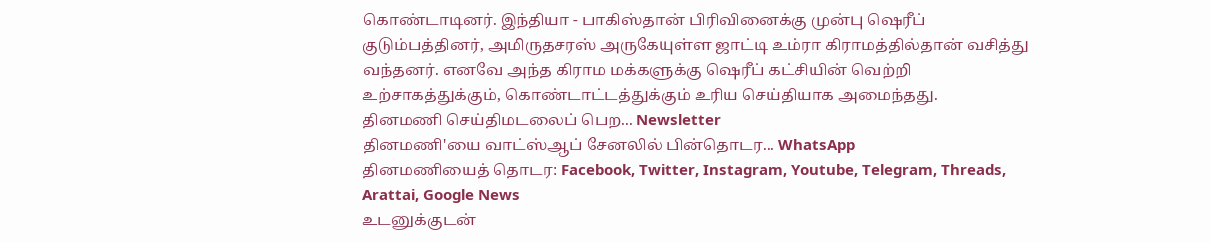கொண்டாடினர். இந்தியா - பாகிஸ்தான் பிரிவினைக்கு முன்பு ஷெரீப் குடும்பத்தினர், அமிருதசரஸ் அருகேயுள்ள ஜாட்டி உம்ரா கிராமத்தில்தான் வசித்து வந்தனர். எனவே அந்த கிராம மக்களுக்கு ஷெரீப் கட்சியின் வெற்றி உற்சாகத்துக்கும், கொண்டாட்டத்துக்கும் உரிய செய்தியாக அமைந்தது.
தினமணி செய்திமடலைப் பெற... Newsletter
தினமணி'யை வாட்ஸ்ஆப் சேனலில் பின்தொடர... WhatsApp
தினமணியைத் தொடர: Facebook, Twitter, Instagram, Youtube, Telegram, Threads, Arattai, Google News
உடனுக்குடன்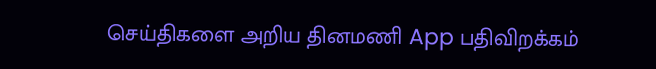செய்திகளை அறிய தினமணி App பதிவிறக்கம்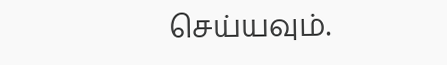செய்யவும்.